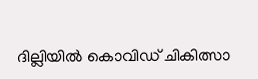ദില്ലിയില്‍ കൊവിഡ് ചികിത്സാ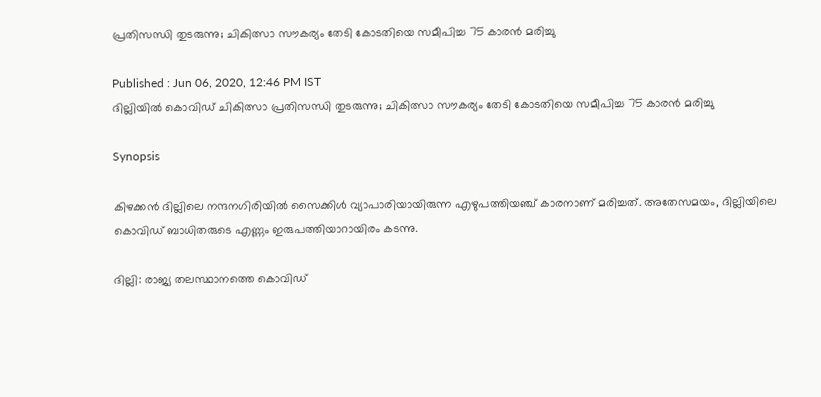പ്രതിസന്ധി തുടരുന്നു; ചികിത്സാ സൗകര്യം തേടി കോടതിയെ സമീപിച്ച 75 കാരന്‍ മരിച്ചു

Published : Jun 06, 2020, 12:46 PM IST
ദില്ലിയില്‍ കൊവിഡ് ചികിത്സാ പ്രതിസന്ധി തുടരുന്നു; ചികിത്സാ സൗകര്യം തേടി കോടതിയെ സമീപിച്ച 75 കാരന്‍ മരിച്ചു

Synopsis

കിഴക്കന്‍ ദില്ലിലെ നന്ദനഗിരിയില്‍ സൈക്കിള്‍ വ്യാപാരിയായിരുന്ന എഴുപത്തിയഞ്ച് കാരനാണ് മരിച്ചത്. അതേസമയം, ദില്ലിയിലെ കൊവിഡ് ബാധിതരുടെ എണ്ണം ഇരുപത്തിയാറായിരം കടന്നു.

ദില്ലി: രാജ്യ തലസ്ഥാനത്തെ കൊവിഡ്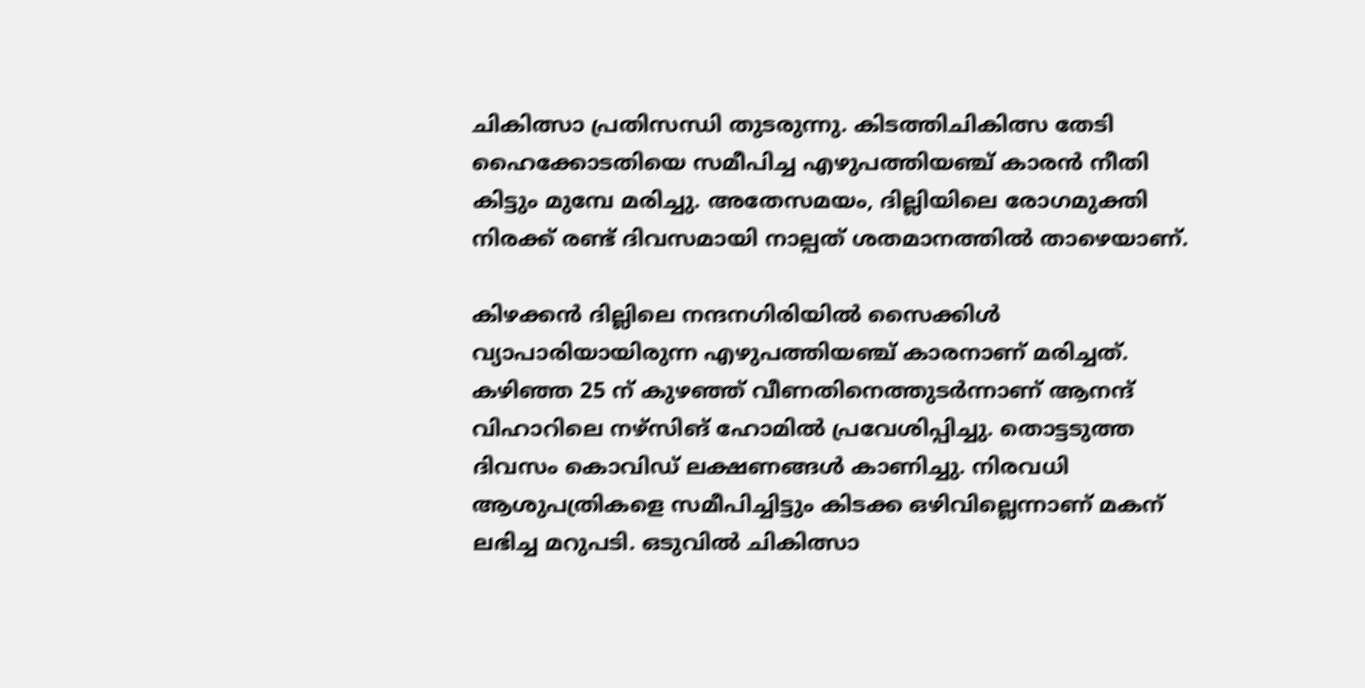ചികിത്സാ പ്രതിസന്ധി തുടരുന്നു. കിടത്തിചികിത്സ തേടി ഹൈക്കോടതിയെ സമീപിച്ച എഴുപത്തിയഞ്ച് കാരന്‍ നീതി കിട്ടും മുമ്പേ മരിച്ചു. അതേസമയം, ദില്ലിയിലെ രോഗമുക്തി നിരക്ക് രണ്ട് ദിവസമായി നാല്പത് ശതമാനത്തില്‍ താഴെയാണ്.

കിഴക്കന്‍ ദില്ലിലെ നന്ദനഗിരിയില്‍ സൈക്കിള്‍ വ്യാപാരിയായിരുന്ന എഴുപത്തിയഞ്ച് കാരനാണ് മരിച്ചത്. കഴിഞ്ഞ 25 ന് കുഴഞ്ഞ് വീണതിനെത്തുടര്‍ന്നാണ് ആനന്ദ് വിഹാറിലെ നഴ്സിങ് ഹോമില്‍ പ്രവേശിപ്പിച്ചു. തൊട്ടടുത്ത ദിവസം കൊവിഡ് ലക്ഷണങ്ങള്‍ കാണിച്ചു. നിരവധി ആശുപത്രികളെ സമീപിച്ചിട്ടും കിടക്ക ഒഴിവില്ലെന്നാണ് മകന് ലഭിച്ച മറുപടി. ഒടുവില്‍ ചികിത്സാ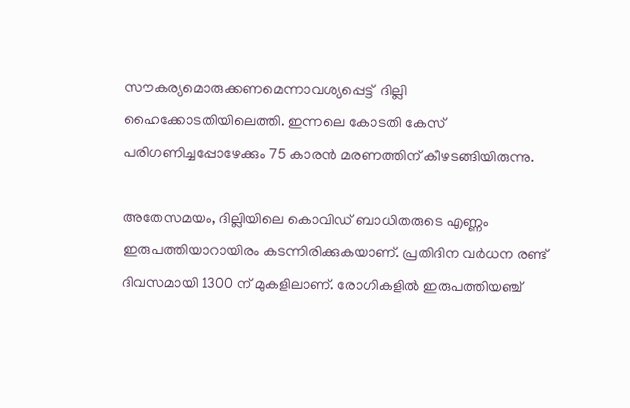സൗകര്യമൊരുക്കണമെന്നാവശ്യപ്പെട്ട്  ദില്ലി ഹൈക്കോടതിയിലെത്തി. ഇന്നലെ കോടതി കേസ് പരിഗണിച്ചപ്പോഴേക്കും 75 കാരന്‍ മരണത്തിന് കീഴടങ്ങിയിരുന്നു.

അതേസമയം, ദില്ലിയിലെ കൊവിഡ് ബാധിതരുടെ എണ്ണം ഇരുപത്തിയാറായിരം കടന്നിരിക്കുകയാണ്. പ്രതിദിന വര്‍ധന രണ്ട് ദിവസമായി 1300 ന് മുകളിലാണ്. രോഗികളില്‍ ഇരുപത്തിയഞ്ച്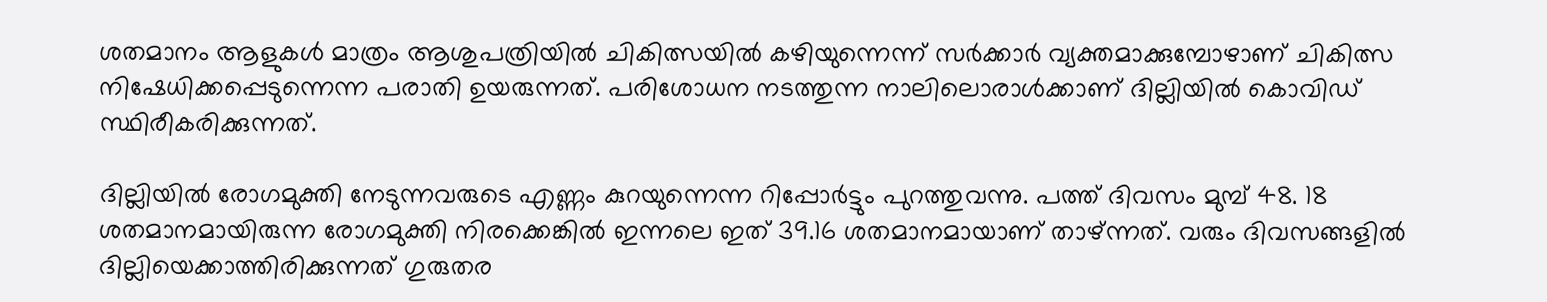ശതമാനം ആളുകള്‍ മാത്രം ആശുപത്രിയില്‍ ചികിത്സയില്‍ കഴിയുന്നെന്ന് സര്‍ക്കാര്‍ വ്യക്തമാക്കുമ്പോഴാണ് ചികിത്സ നിഷേധിക്കപ്പെടുന്നെന്ന പരാതി ഉയരുന്നത്. പരിശോധന നടത്തുന്ന നാലിലൊരാള്‍ക്കാണ് ദില്ലിയില്‍ കൊവിഡ് സ്ഥിരീകരിക്കുന്നത്.

ദില്ലിയില്‍ രോഗമുക്തി നേടുന്നവരുടെ എണ്ണം കുറയുന്നെന്ന റിപ്പോര്‍ട്ടും പുറത്തുവന്നു. പത്ത് ദിവസം മുമ്പ് 48. 18 ശതമാനമായിരുന്ന രോഗമുക്തി നിരക്കെങ്കില്‍ ഇന്നലെ ഇത് 39.16 ശതമാനമായാണ് താഴ്ന്നത്. വരും ദിവസങ്ങളില്‍ ദില്ലിയെക്കാത്തിരിക്കുന്നത് ഗുരുതര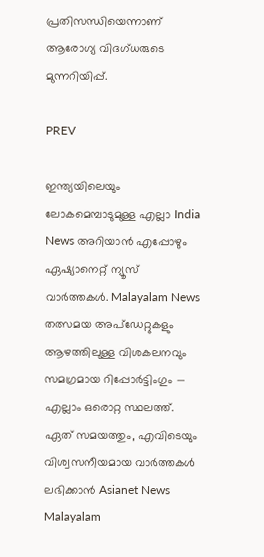പ്രതിസന്ധിയെന്നാണ് ആരോഗ്യ വിദഗ്ധരുടെ മുന്നറിയിപ്പ്.

PREV

ഇന്ത്യയിലെയും ലോകമെമ്പാടുമുള്ള എല്ലാ India News അറിയാൻ എപ്പോഴും ഏഷ്യാനെറ്റ് ന്യൂസ് വാർത്തകൾ. Malayalam News   തത്സമയ അപ്‌ഡേറ്റുകളും ആഴത്തിലുള്ള വിശകലനവും സമഗ്രമായ റിപ്പോർട്ടിംഗും — എല്ലാം ഒരൊറ്റ സ്ഥലത്ത്. ഏത് സമയത്തും, എവിടെയും വിശ്വസനീയമായ വാർത്തകൾ ലഭിക്കാൻ Asianet News Malayalam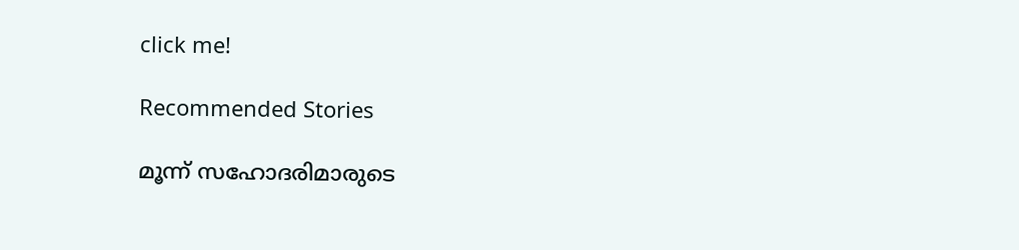click me!

Recommended Stories

മൂന്ന് സഹോദരിമാരുടെ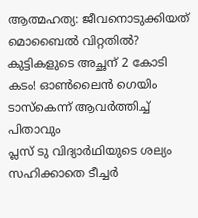ആത്മഹത്യ: ജീവനൊടുക്കിയത് മൊബൈൽ വിറ്റതിൽ? കുട്ടികളുടെ അച്ഛന് 2 കോടി കടം! ഓൺലൈൻ ഗെയിം ടാസ്കെന്ന് ആവർത്തിച്ച് പിതാവും
പ്ലസ് ടു വിദ്യാർഥിയുടെ ശല്യം സഹിക്കാതെ ടീച്ചർ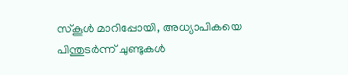സ്കൂൾ മാറിപ്പോയി, അധ്യാപികയെ പിന്തുടർന്ന് ചുണ്ടുകൾ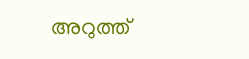അറുത്ത്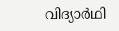വിദ്യാർഥി